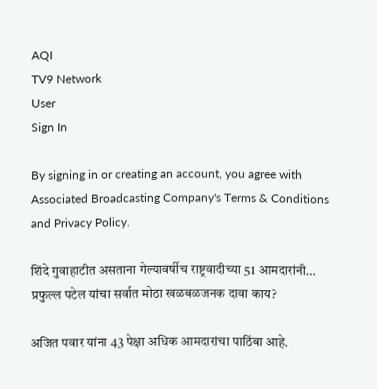AQI
TV9 Network
User
Sign In

By signing in or creating an account, you agree with Associated Broadcasting Company's Terms & Conditions and Privacy Policy.

शिंदे गुवाहाटीत असताना गेल्यावर्षीच राष्ट्रवादीच्या 51 आमदारांनी… प्रफुल्ल पटेल यांचा सर्वात मोठा खळबळजनक दावा काय?

अजित पवार यांना 43 पेक्षा अधिक आमदारांचा पाठिंबा आहे.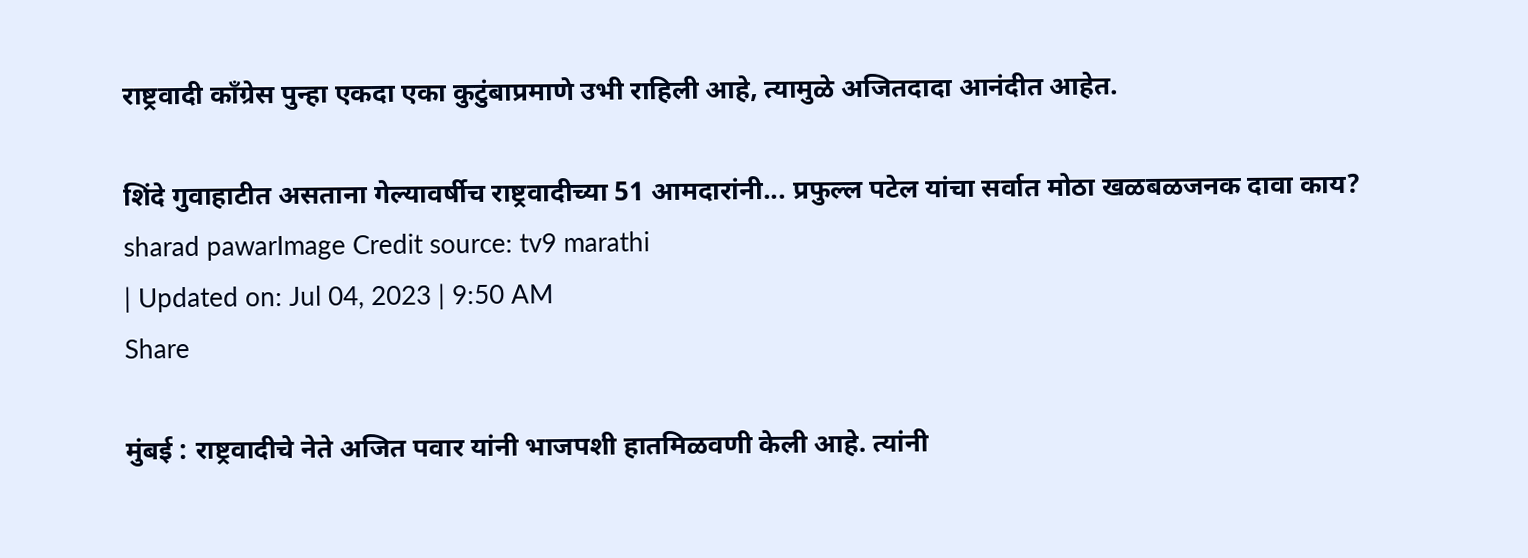राष्ट्रवादी काँग्रेस पुन्हा एकदा एका कुटुंबाप्रमाणे उभी राहिली आहे, त्यामुळे अजितदादा आनंदीत आहेत.

शिंदे गुवाहाटीत असताना गेल्यावर्षीच राष्ट्रवादीच्या 51 आमदारांनी... प्रफुल्ल पटेल यांचा सर्वात मोठा खळबळजनक दावा काय?
sharad pawarImage Credit source: tv9 marathi
| Updated on: Jul 04, 2023 | 9:50 AM
Share

मुंबई : राष्ट्रवादीचे नेते अजित पवार यांनी भाजपशी हातमिळवणी केली आहे. त्यांनी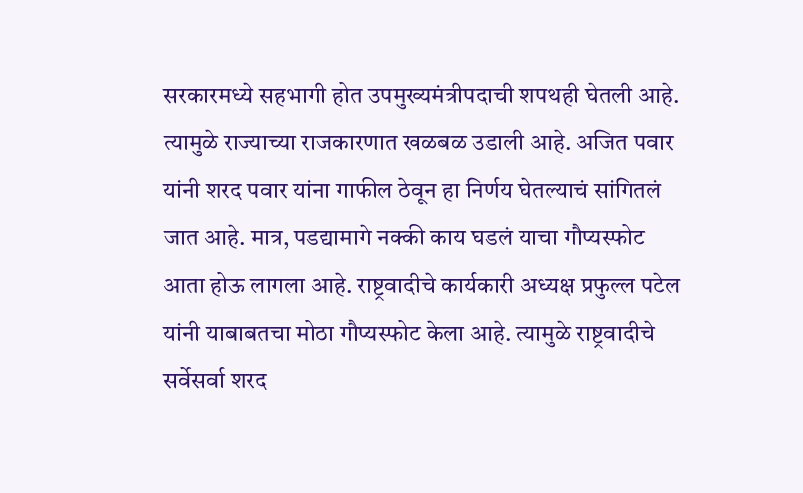सरकारमध्ये सहभागी होत उपमुख्यमंत्रीपदाची शपथही घेतली आहे. त्यामुळे राज्याच्या राजकारणात खळबळ उडाली आहे. अजित पवार यांनी शरद पवार यांना गाफील ठेवून हा निर्णय घेतल्याचं सांगितलं जात आहे. मात्र, पडद्यामागे नक्की काय घडलं याचा गौप्यस्फोट आता होऊ लागला आहे. राष्ट्रवादीचे कार्यकारी अध्यक्ष प्रफुल्ल पटेल यांनी याबाबतचा मोठा गौप्यस्फोट केला आहे. त्यामुळे राष्ट्रवादीचे सर्वेसर्वा शरद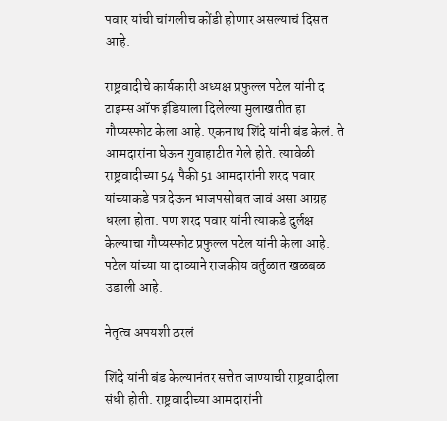पवार यांची चांगलीच कोंडी होणार असल्याचं दिसत आहे.

राष्ट्रवादीचे कार्यकारी अध्यक्ष प्रफुल्ल पटेल यांनी द टाइम्स ऑफ इंडियाला दिलेल्या मुलाखतीत हा गौप्यस्फोट केला आहे. एकनाथ शिंदे यांनी बंड केलं. ते आमदारांना घेऊन गुवाहाटीत गेले होते. त्यावेळी राष्ट्रवादीच्या 54 पैकी 51 आमदारांनी शरद पवार यांच्याकडे पत्र देऊन भाजपसोबत जावं असा आग्रह धरला होता. पण शरद पवार यांनी त्याकडे दुर्लक्ष केल्याचा गौप्यस्फोट प्रफुल्ल पटेल यांनी केला आहे. पटेल यांच्या या दाव्याने राजकीय वर्तुळात खळबळ उडाली आहे.

नेतृत्व अपयशी ठरलं

शिंदे यांनी बंड केल्यानंतर सत्तेत जाण्याची राष्ट्रवादीला संधी होती. राष्ट्रवादीच्या आमदारांनी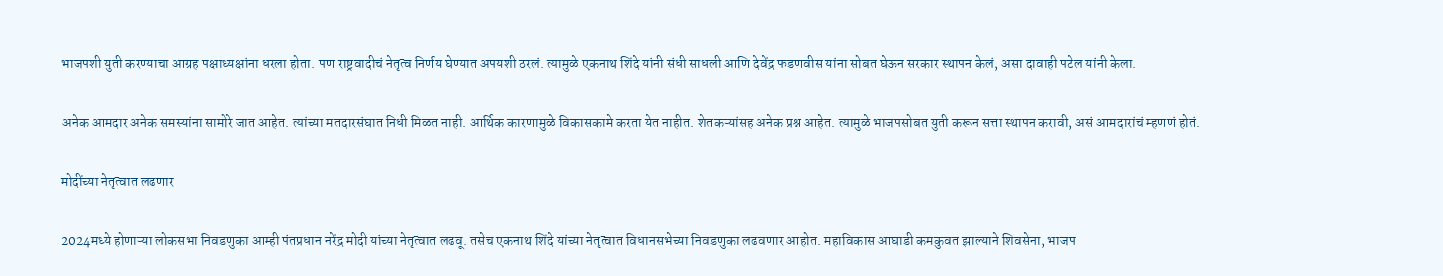भाजपशी युती करण्याचा आग्रह पक्षाध्यक्षांना धरला होता. पण राष्ट्रवादीचं नेतृत्व निर्णय घेण्यात अपयशी ठरलं. त्यामुळे एकनाथ शिंदे यांनी संधी साधली आणि देवेंद्र फडणवीस यांना सोबत घेऊन सरकार स्थापन केलं, असा दावाही पटेल यांनी केला.

अनेक आमदार अनेक समस्यांना सामोरे जात आहेत. त्यांच्या मतदारसंघात निधी मिळत नाही. आर्थिक कारणामुळे विकासकामे करता येत नाहीत. शेतकऱ्यांसह अनेक प्रश्न आहेत. त्यामुळे भाजपसोबत युती करून सत्ता स्थापन करावी, असं आमदारांचं म्हणणं होतं.

मोदींच्या नेतृत्वात लढणार

2024मध्ये होणाऱ्या लोकसभा निवडणुका आम्ही पंतप्रधान नरेंद्र मोदी यांच्या नेतृत्वात लढवू. तसेच एकनाथ शिंदे यांच्या नेतृत्वात विधानसभेच्या निवडणुका लढवणार आहोत. महाविकास आघाडी कमकुवत झाल्याने शिवसेना, भाजप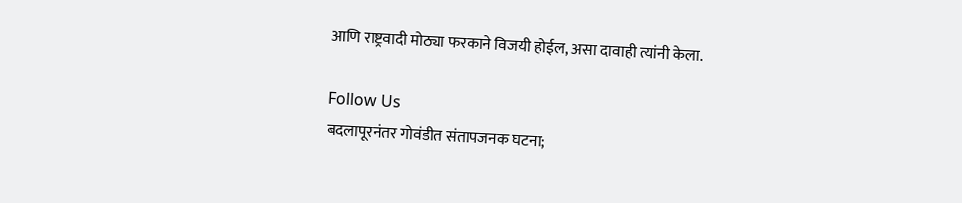आणि राष्ट्रवादी मोठ्या फरकाने विजयी होईल, असा दावाही त्यांनी केला.

Follow Us
बदलापूरनंतर गोवंडीत संतापजनक घटना;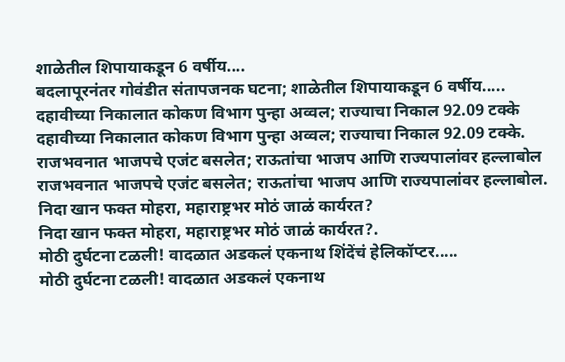शाळेतील शिपायाकडून 6 वर्षीय....
बदलापूरनंतर गोवंडीत संतापजनक घटना; शाळेतील शिपायाकडून 6 वर्षीय.....
दहावीच्या निकालात कोकण विभाग पुन्हा अव्वल; राज्याचा निकाल 92.09 टक्के
दहावीच्या निकालात कोकण विभाग पुन्हा अव्वल; राज्याचा निकाल 92.09 टक्के.
राजभवनात भाजपचे एजंट बसलेत; राऊतांचा भाजप आणि राज्यपालांवर हल्लाबोल
राजभवनात भाजपचे एजंट बसलेत; राऊतांचा भाजप आणि राज्यपालांवर हल्लाबोल.
निदा खान फक्त मोहरा, महाराष्ट्रभर मोठं जाळं कार्यरत?
निदा खान फक्त मोहरा, महाराष्ट्रभर मोठं जाळं कार्यरत?.
मोठी दुर्घटना टळली! वादळात अडकलं एकनाथ शिंदेंचं हेलिकॉप्टर.....
मोठी दुर्घटना टळली! वादळात अडकलं एकनाथ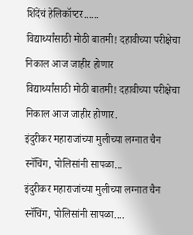शिंदेंचं हेलिकॉप्टर......
विद्यार्थ्यांसाठी मोठी बातमी! दहावीच्या परीक्षेचा निकाल आज जाहीर होणार
विद्यार्थ्यांसाठी मोठी बातमी! दहावीच्या परीक्षेचा निकाल आज जाहीर होणार.
इंदुरीकर महाराजांच्या मुलीच्या लग्नात चैन स्नॅचिंग, पोलिसांनी सापळा...
इंदुरीकर महाराजांच्या मुलीच्या लग्नात चैन स्नॅचिंग, पोलिसांनी सापळा....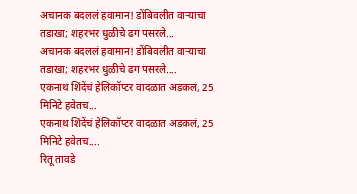अचानक बदललं हवामान! डोंबिवलीत वाऱ्याचा तडाखा; शहरभर धुळीचे ढग पसरले...
अचानक बदललं हवामान! डोंबिवलीत वाऱ्याचा तडाखा; शहरभर धुळीचे ढग पसरले....
एकनाथ शिंदेंचं हेलिकॉप्टर वादळात अडकलं, 25 मिनिटे हवेतच...
एकनाथ शिंदेंचं हेलिकॉप्टर वादळात अडकलं, 25 मिनिटे हवेतच....
रितू तावडे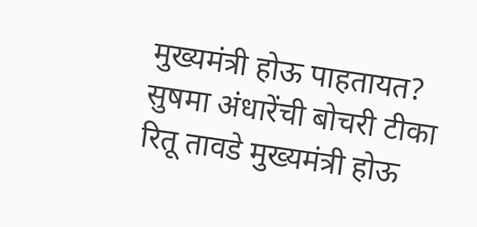मुख्यमंत्री होऊ पाहतायत? सुषमा अंधारेंची बोचरी टीका
रितू तावडे मुख्यमंत्री होऊ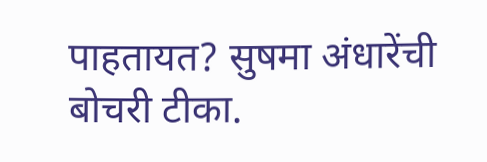पाहतायत? सुषमा अंधारेंची बोचरी टीका.